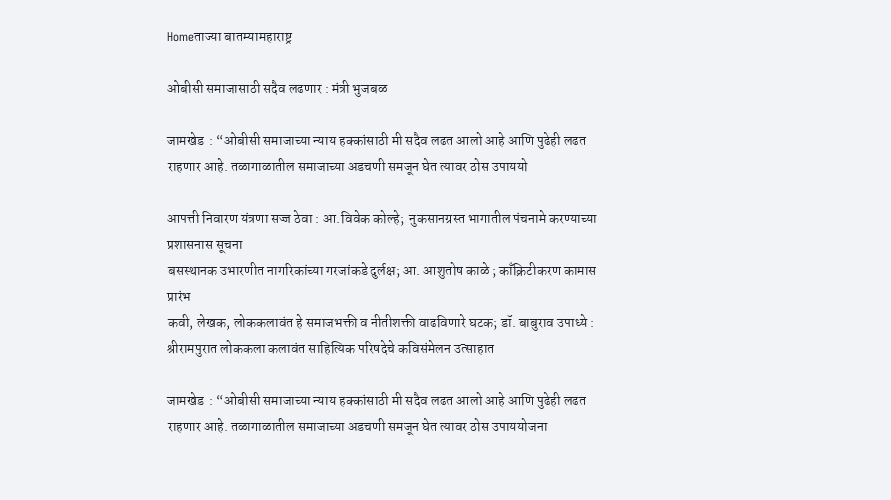Homeताज्या बातम्यामहाराष्ट्र

ओबीसी समाजासाठी सदैव लढणार : मंत्री भुजबळ

जामखेड  : “ओबीसी समाजाच्या न्याय हक्कांसाठी मी सदैव लढत आलो आहे आणि पुढेही लढत राहणार आहे. तळागाळातील समाजाच्या अडचणी समजून घेत त्यावर ठोस उपाययो

आपत्ती निवारण यंत्रणा सज्ज ठेवा : आ.विवेक कोल्हे;  नुकसानग्रस्त भागातील पंचनामे करण्याच्या प्रशासनास सूचना
बसस्थानक उभारणीत नागरिकांच्या गरजांकडे दुर्लक्ष; आ. आशुतोष काळे ; काँक्रिटीकरण कामास प्रारंभ
कवी, लेखक, लोककलावंत हे समाजभक्ती व नीतीशक्ती वाढविणारे घटक; डॉ. बाबुराव उपाध्ये : श्रीरामपुरात लोककला कलावंत साहित्यिक परिषदेचे कविसंमेलन उत्साहात

जामखेड  : “ओबीसी समाजाच्या न्याय हक्कांसाठी मी सदैव लढत आलो आहे आणि पुढेही लढत राहणार आहे. तळागाळातील समाजाच्या अडचणी समजून घेत त्यावर ठोस उपाययोजना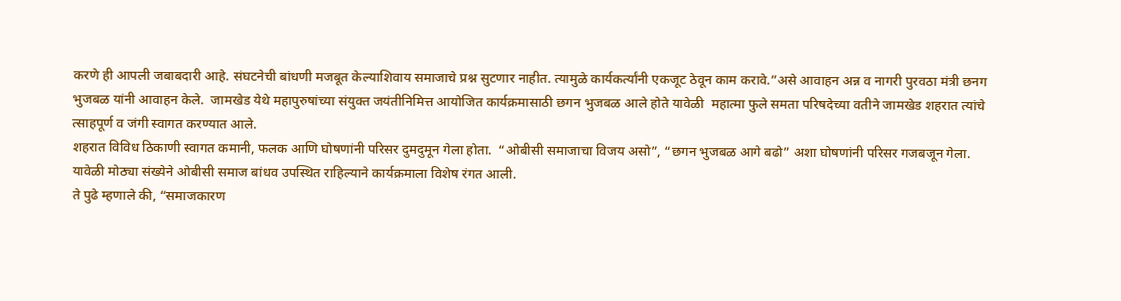करणे ही आपली जबाबदारी आहे. संघटनेची बांधणी मजबूत केल्याशिवाय समाजाचे प्रश्न सुटणार नाहीत. त्यामुळे कार्यकर्त्यांनी एकजूट ठेवून काम करावे.”असे आवाहन अन्न व नागरी पुरवठा मंत्री छनग भुजबळ यांनी आवाहन केले.  जामखेड येथे महापुरुषांच्या संयुक्त जयंतीनिमित्त आयोजित कार्यक्रमासाठी छगन भुजबळ आले होते यावेळी  महात्मा फुले समता परिषदेच्या वतीने जामखेड शहरात त्यांचे त्साहपूर्ण व जंगी स्वागत करण्यात आले.
शहरात विविध ठिकाणी स्वागत कमानी, फलक आणि घोषणांनी परिसर दुमदुमून गेला होता.  “ओबीसी समाजाचा विजय असो”, “छगन भुजबळ आगे बढो” अशा घोषणांनी परिसर गजबजून गेला. यावेळी मोठ्या संख्येने ओबीसी समाज बांधव उपस्थित राहिल्याने कार्यक्रमाला विशेष रंगत आली.
ते पुढे म्हणाले की, “समाजकारण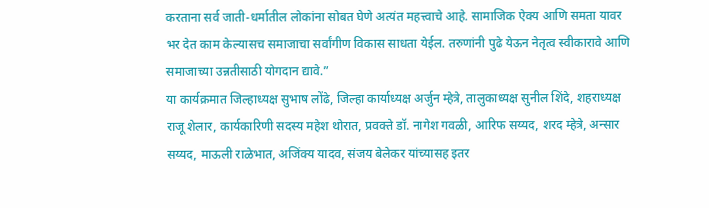करताना सर्व जाती-धर्मातील लोकांना सोबत घेणे अत्यंत महत्त्वाचे आहे. सामाजिक ऐक्य आणि समता यावर भर देत काम केल्यासच समाजाचा सर्वांगीण विकास साधता येईल. तरुणांनी पुढे येऊन नेतृत्व स्वीकारावे आणि समाजाच्या उन्नतीसाठी योगदान द्यावे.”
या कार्यक्रमात जिल्हाध्यक्ष सुभाष लोंढे, जिल्हा कार्याध्यक्ष अर्जुन म्हेत्रे, तालुकाध्यक्ष सुनील शिंदे, शहराध्यक्ष राजू शेलार, कार्यकारिणी सदस्य महेश थोरात, प्रवक्ते डॉ. नागेश गवळी, आरिफ सय्यद, शरद म्हेत्रे, अन्सार सय्यद, माऊली राळेभात, अजिंक्य यादव, संजय बेलेकर यांच्यासह इतर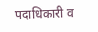पदाधिकारी व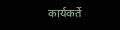कार्यकर्ते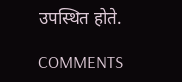उपस्थित होते.

COMMENTS